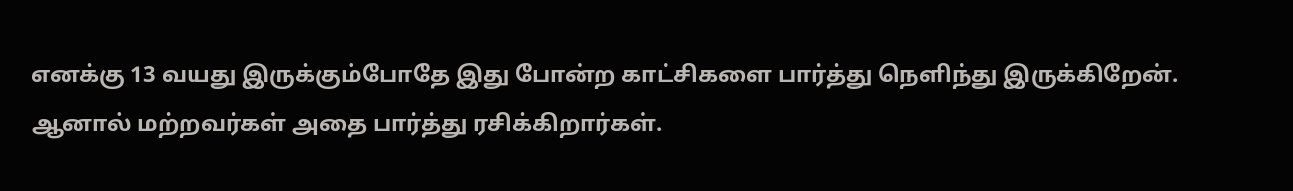எனக்கு 13 வயது இருக்கும்போதே இது போன்ற காட்சிகளை பார்த்து நெளிந்து இருக்கிறேன்.  ஆனால் மற்றவர்கள் அதை பார்த்து ரசிக்கிறார்கள்.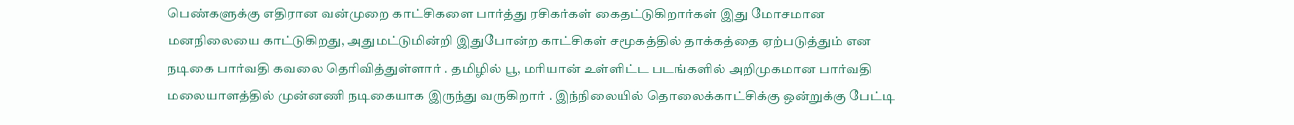பெண்களுக்கு எதிரான வன்முறை காட்சிகளை பார்த்து ரசிகர்கள் கைதட்டுகிறார்கள் இது மோசமான மனநிலையை காட்டுகிறது, அதுமட்டுமின்றி இதுபோன்ற காட்சிகள் சமூகத்தில் தாக்கத்தை ஏற்படுத்தும் என நடிகை பார்வதி கவலை தெரிவித்துள்ளார் . தமிழில் பூ, மரியான் உள்ளிட்ட படங்களில் அறிமுகமான பார்வதி மலையாளத்தில் முன்னணி நடிகையாக இருந்து வருகிறார் . இந்நிலையில் தொலைக்காட்சிக்கு ஒன்றுக்கு பேட்டி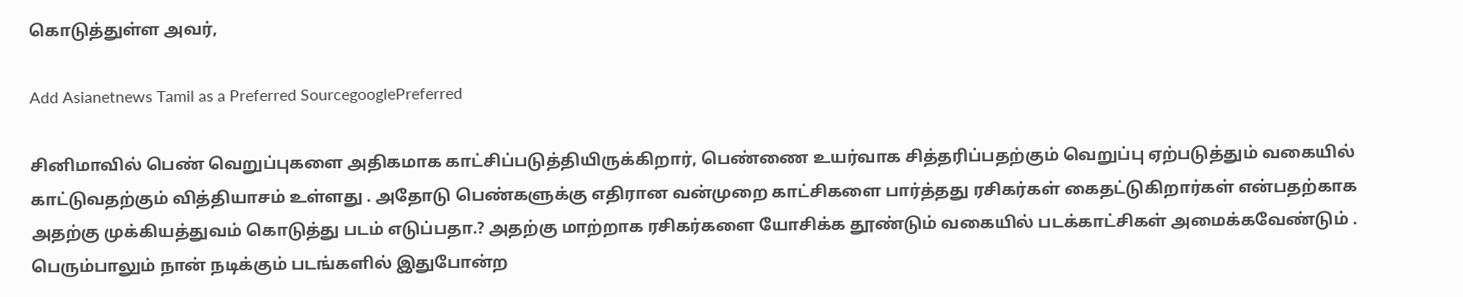கொடுத்துள்ள அவர்,

Add Asianetnews Tamil as a Preferred SourcegooglePreferred

சினிமாவில் பெண் வெறுப்புகளை அதிகமாக காட்சிப்படுத்தியிருக்கிறார், பெண்ணை உயர்வாக சித்தரிப்பதற்கும் வெறுப்பு ஏற்படுத்தும் வகையில் காட்டுவதற்கும் வித்தியாசம் உள்ளது . அதோடு பெண்களுக்கு எதிரான வன்முறை காட்சிகளை பார்த்தது ரசிகர்கள் கைதட்டுகிறார்கள் என்பதற்காக அதற்கு முக்கியத்துவம் கொடுத்து படம் எடுப்பதா.? அதற்கு மாற்றாக ரசிகர்களை யோசிக்க தூண்டும் வகையில் படக்காட்சிகள் அமைக்கவேண்டும் . பெரும்பாலும் நான் நடிக்கும் படங்களில் இதுபோன்ற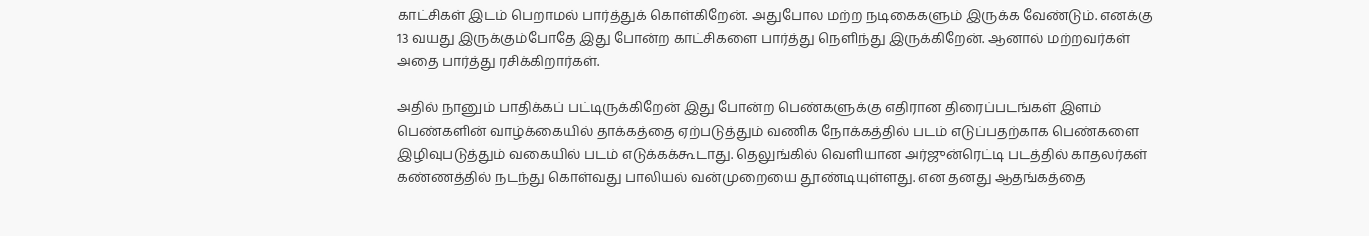காட்சிகள் இடம் பெறாமல் பார்த்துக் கொள்கிறேன். அதுபோல மற்ற நடிகைகளும் இருக்க வேண்டும். எனக்கு 13 வயது இருக்கும்போதே இது போன்ற காட்சிகளை பார்த்து நெளிந்து இருக்கிறேன். ஆனால் மற்றவர்கள் அதை பார்த்து ரசிக்கிறார்கள்.

அதில் நானும் பாதிக்கப் பட்டிருக்கிறேன் இது போன்ற பெண்களுக்கு எதிரான திரைப்படங்கள் இளம் பெண்களின் வாழ்க்கையில் தாக்கத்தை ஏற்படுத்தும் வணிக நோக்கத்தில் படம் எடுப்பதற்காக பெண்களை இழிவுபடுத்தும் வகையில் படம் எடுக்கக்கூடாது. தெலுங்கில் வெளியான அர்ஜுன்ரெட்டி படத்தில் காதலர்கள் கண்ணத்தில் நடந்து கொள்வது பாலியல் வன்முறையை தூண்டியுள்ளது. என தனது ஆதங்கத்தை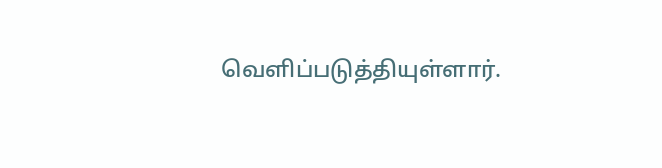வெளிப்படுத்தியுள்ளார்.